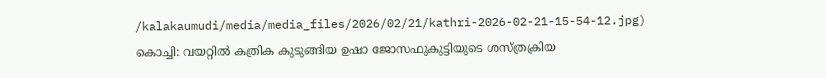/kalakaumudi/media/media_files/2026/02/21/kathri-2026-02-21-15-54-12.jpg)
കൊച്ചി: വയറ്റിൽ കത്രിക കുടുങ്ങിയ ഉഷാ ജോസഫുകുട്ടിയുടെ ശസ്ത്രക്രിയ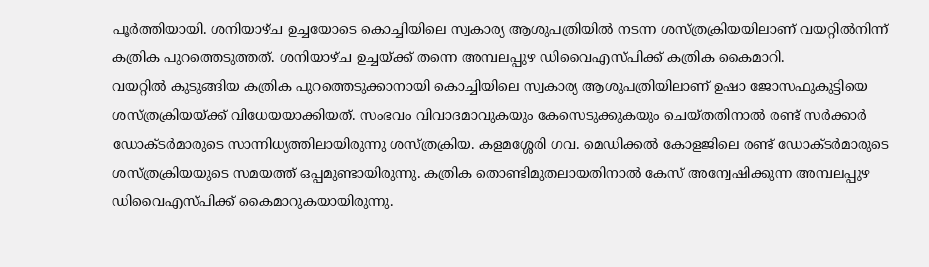പൂർത്തിയായി. ശനിയാഴ്ച ഉച്ചയോടെ കൊച്ചിയിലെ സ്വകാര്യ ആശുപത്രിയിൽ നടന്ന ശസ്ത്രക്രിയയിലാണ് വയറ്റിൽനിന്ന് കത്രിക പുറത്തെടുത്തത്. ശനിയാഴ്ച ഉച്ചയ്ക്ക് തന്നെ അമ്പലപ്പുഴ ഡിവൈഎസ്പിക്ക് കത്രിക കൈമാറി.
വയറ്റിൽ കുടുങ്ങിയ കത്രിക പുറത്തെടുക്കാനായി കൊച്ചിയിലെ സ്വകാര്യ ആശുപത്രിയിലാണ് ഉഷാ ജോസഫുകുട്ടിയെ ശസ്ത്രക്രിയയ്ക്ക് വിധേയയാക്കിയത്. സംഭവം വിവാദമാവുകയും കേസെടുക്കുകയും ചെയ്തതിനാൽ രണ്ട് സർക്കാർ ഡോക്ടർമാരുടെ സാന്നിധ്യത്തിലായിരുന്നു ശസ്ത്രക്രിയ. കളമശ്ശേരി ഗവ. മെഡിക്കൽ കോളജിലെ രണ്ട് ഡോക്ടർമാരുടെ ശസ്ത്രക്രിയയുടെ സമയത്ത് ഒപ്പമുണ്ടായിരുന്നു. കത്രിക തൊണ്ടിമുതലായതിനാൽ കേസ് അന്വേഷിക്കുന്ന അമ്പലപ്പുഴ ഡിവൈഎസ്പിക്ക് കൈമാറുകയായിരുന്നു.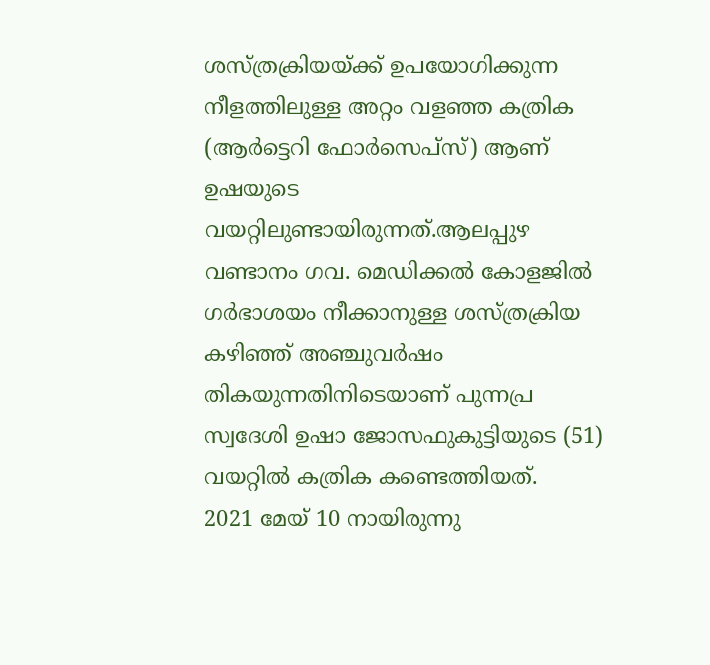ശസ്ത്രക്രിയയ്ക്ക് ഉപയോഗിക്കുന്ന നീളത്തിലുള്ള അറ്റം വളഞ്ഞ കത്രിക (ആർട്ടെറി ഫോർസെപ്സ്) ആണ് ഉഷയുടെ വയറ്റിലുണ്ടായിരുന്നത്.ആലപ്പുഴ വണ്ടാനം ഗവ. മെഡിക്കൽ കോളജിൽ ഗർഭാശയം നീക്കാനുള്ള ശസ്ത്രക്രിയ കഴിഞ്ഞ് അഞ്ചുവർഷം തികയുന്നതിനിടെയാണ് പുന്നപ്ര സ്വദേശി ഉഷാ ജോസഫുകുട്ടിയുടെ (51) വയറ്റിൽ കത്രിക കണ്ടെത്തിയത്.
2021 മേയ് 10 നായിരുന്നു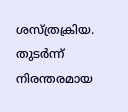ശസ്ത്രക്രിയ. തുടർന്ന് നിരന്തരമായ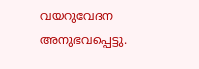വയറുവേദന അനുഭവപ്പെട്ടു.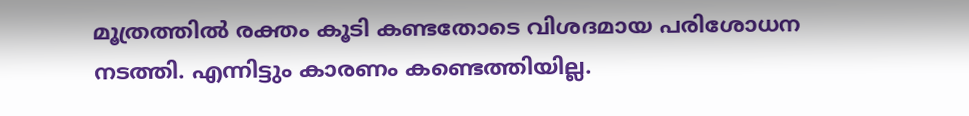മൂത്രത്തിൽ രക്തം കൂടി കണ്ടതോടെ വിശദമായ പരിശോധന നടത്തി. എന്നിട്ടും കാരണം കണ്ടെത്തിയില്ല.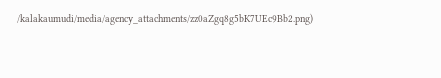/kalakaumudi/media/agency_attachments/zz0aZgq8g5bK7UEc9Bb2.png)